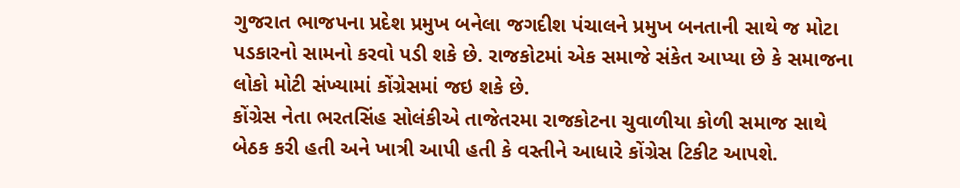ગુજરાત ભાજપના પ્રદેશ પ્રમુખ બનેલા જગદીશ પંચાલને પ્રમુખ બનતાની સાથે જ મોટા પડકારનો સામનો કરવો પડી શકે છે. રાજકોટમાં એક સમાજે સંકેત આપ્યા છે કે સમાજના લોકો મોટી સંખ્યામાં કોંગ્રેસમાં જઇ શકે છે.
કોંગ્રેસ નેતા ભરતસિંહ સોલંકીએ તાજેતરમા રાજકોટના ચુવાળીયા કોળી સમાજ સાથે બેઠક કરી હતી અને ખાત્રી આપી હતી કે વસ્તીને આધારે કોંગ્રેસ ટિકીટ આપશે.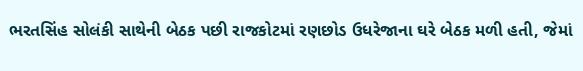ભરતસિંહ સોલંકી સાથેની બેઠક પછી રાજકોટમાં રણછોડ ઉધરેજાના ઘરે બેઠક મળી હતી, જેમાં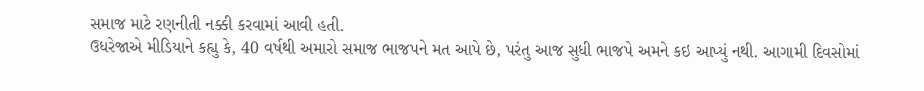સમાજ માટે રણનીતી નક્કી કરવામાં આવી હતી.
ઉધરેજાએ મીડિયાને કહ્યુ કે, 40 વર્ષથી અમારો સમાજ ભાજપને મત આપે છે, પરંતુ આજ સુધી ભાજપે અમને કઇ આપ્યું નથી. આગામી દિવસોમાં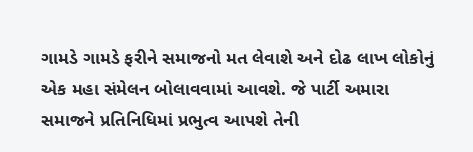ગામડે ગામડે ફરીને સમાજનો મત લેવાશે અને દોઢ લાખ લોકોનું એક મહા સંમેલન બોલાવવામાં આવશે. જે પાર્ટી અમારા સમાજને પ્રતિનિધિમાં પ્રભુત્વ આપશે તેની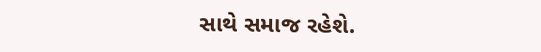સાથે સમાજ રહેશે.